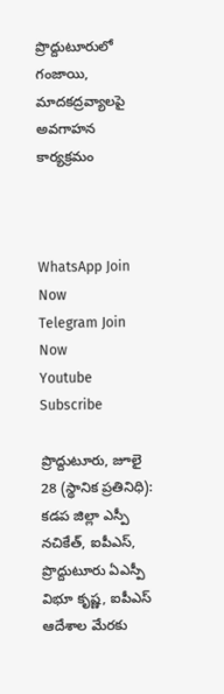ప్రొద్దుటూరులో గంజాయి, మాదకద్రవ్యాలపై అవగాహన కార్యక్రమం



WhatsApp Join Now
Telegram Join Now
Youtube Subscribe

ప్రొద్దుటూరు, జూలై 28 (స్థానిక ప్రతినిధి): కడప జిల్లా ఎస్పీ  నచికేత్, ఐపీఎస్, ప్రొద్దుటూరు ఏఎస్పీ  విభూ కృష్ణ, ఐపీఎస్ ఆదేశాల మేరకు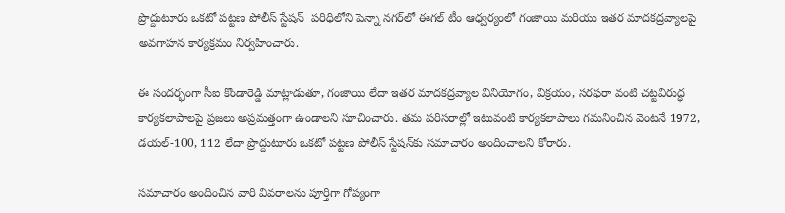ప్రొద్దుటూరు ఒకటో పట్టణ పోలీస్ స్టేషన్  పరిధిలోని పెన్నా నగర్‌లో ఈగల్ టీం ఆధ్వర్యంలో గంజాయి మరియు ఇతర మాదకద్రవ్యాలపై అవగాహన కార్యక్రమం నిర్వహించారు.

ఈ సందర్భంగా సీఐ కొండారెడ్డి మాట్లాడుతూ, గంజాయి లేదా ఇతర మాదకద్రవ్యాల వినియోగం, విక్రయం, సరఫరా వంటి చట్టవిరుద్ధ కార్యకలాపాలపై ప్రజలు అప్రమత్తంగా ఉండాలని సూచించారు. తమ పరిసరాల్లో ఇటువంటి కార్యకలాపాలు గమనించిన వెంటనే 1972, డయల్-100, 112 లేదా ప్రొద్దుటూరు ఒకటో పట్టణ పోలీస్ స్టేషన్‌కు సమాచారం అందించాలని కోరారు.

సమాచారం అందించిన వారి వివరాలను పూర్తిగా గోప్యంగా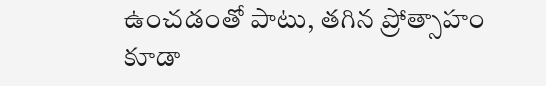ఉంచడంతో పాటు, తగిన ప్రోత్సాహం కూడా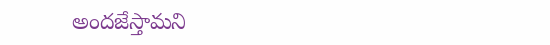అందజేస్తామని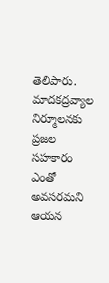తెలిపారు. మాదకద్రవ్యాల నిర్మూలనకు ప్రజల సహకారం ఎంతో అవసరమని ఆయన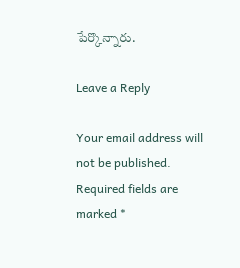పేర్కొన్నారు.

Leave a Reply

Your email address will not be published. Required fields are marked *